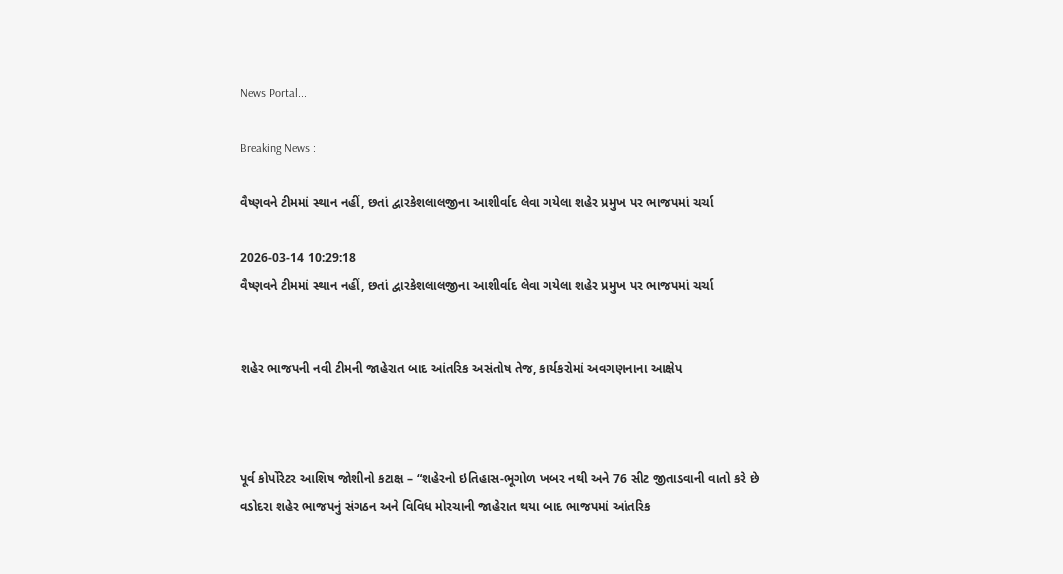News Portal...

Breaking News :

વૈષ્ણવને ટીમમાં સ્થાન નહીં, છતાં દ્વારકેશલાલજીના આશીર્વાદ લેવા ગયેલા શહેર પ્રમુખ પર ભાજપમાં ચર્ચા

2026-03-14 10:29:18
વૈષ્ણવને ટીમમાં સ્થાન નહીં, છતાં દ્વારકેશલાલજીના આશીર્વાદ લેવા ગયેલા શહેર પ્રમુખ પર ભાજપમાં ચર્ચા


શહેર ભાજપની નવી ટીમની જાહેરાત બાદ આંતરિક અસંતોષ તેજ, કાર્યકરોમાં અવગણનાના આક્ષેપ



પૂર્વ કોર્પોરેટર આશિષ જોશીનો કટાક્ષ – “શહેરનો ઇતિહાસ-ભૂગોળ ખબર નથી અને 76 સીટ જીતાડવાની વાતો કરે છે
વડોદરા શહેર ભાજપનું સંગઠન અને વિવિધ મોરચાની જાહેરાત થયા બાદ ભાજપમાં આંતરિક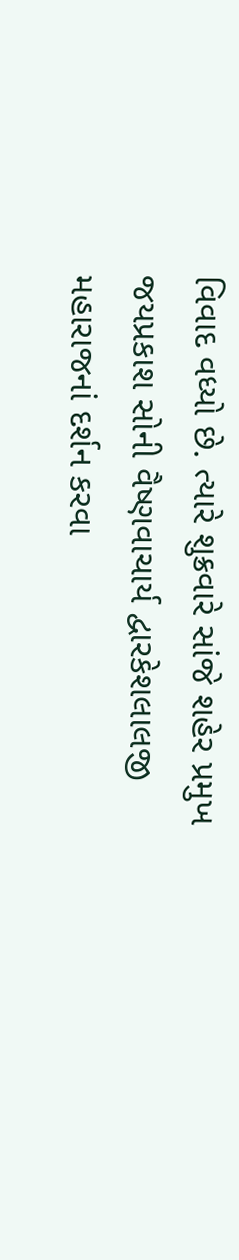વિવાદ વધ્યો છે. ત્યારે શુક્રવારે સાંજે શહેર પ્રમુખ જયપ્રકાશ સોની વૈષ્ણવાચાર્ય દ્વારકેશલાલજી મહારાજનાં દર્શન કરવા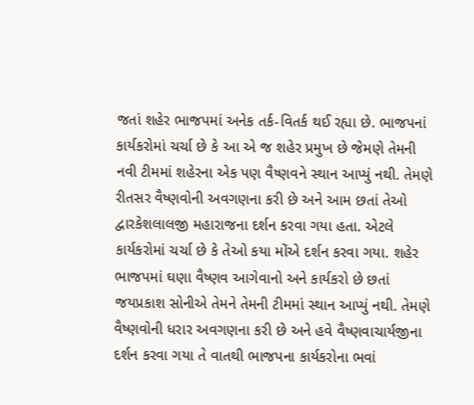જતાં શહેર ભાજપમાં અનેક તર્ક-વિતર્ક થઈ રહ્યા છે. ભાજપનાં કાર્યકરોમાં ચર્ચા છે કે આ એ જ શહેર પ્રમુખ છે જેમણે તેમની નવી ટીમમાં શહેરના એક પણ વૈષ્ણવને સ્થાન આપ્યું નથી. તેમણે રીતસર વૈષ્ણવોની અવગણના કરી છે અને આમ છતાં તેઓ દ્વારકેશલાલજી મહારાજના દર્શન કરવા ગયા હતા. એટલે કાર્યકરોમાં ચર્ચા છે કે તેઓ કયા મોંએ દર્શન કરવા ગયા. શહેર ભાજપમાં ઘણા વૈષ્ણવ આગેવાનો અને કાર્યકરો છે છતાં જયપ્રકાશ સોનીએ તેમને તેમની ટીમમાં સ્થાન આપ્યું નથી. તેમણે વૈષ્ણવોની ધરાર અવગણના કરી છે અને હવે વૈષ્ણવાચાર્યજીના દર્શન કરવા ગયા તે વાતથી ભાજપના કાર્યકરોના ભવાં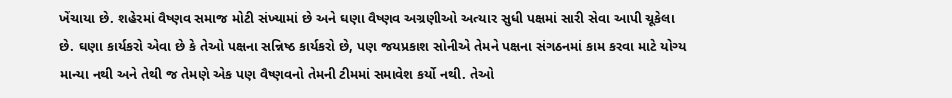ખેંચાયા છે. શહેરમાં વૈષ્ણવ સમાજ મોટી સંખ્યામાં છે અને ઘણા વૈષ્ણવ અગ્રણીઓ અત્યાર સુધી પક્ષમાં સારી સેવા આપી ચૂકેલા છે. ઘણા કાર્યકરો એવા છે કે તેઓ પક્ષના સન્નિષ્ઠ કાર્યકરો છે, પણ જયપ્રકાશ સોનીએ તેમને પક્ષના સંગઠનમાં કામ કરવા માટે યોગ્ય માન્યા નથી અને તેથી જ તેમણે એક પણ વૈષ્ણવનો તેમની ટીમમાં સમાવેશ કર્યો નથી. તેઓ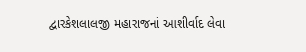દ્વારકેશલાલજી મહારાજનાં આશીર્વાદ લેવા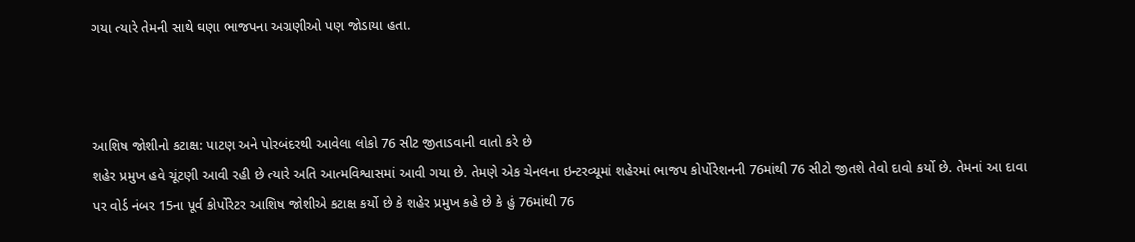ગયા ત્યારે તેમની સાથે ઘણા ભાજપના અગ્રણીઓ પણ જોડાયા હતા.



આશિષ જોશીનો કટાક્ષ: પાટણ અને પોરબંદરથી આવેલા લોકો 76 સીટ જીતાડવાની વાતો કરે છે
શહેર પ્રમુખ હવે ચૂંટણી આવી રહી છે ત્યારે અતિ આત્મવિશ્વાસમાં આવી ગયા છે. તેમણે એક ચેનલના ઇન્ટરવ્યૂમાં શહેરમાં ભાજપ કોર્પોરેશનની 76માંથી 76 સીટો જીતશે તેવો દાવો કર્યો છે. તેમનાં આ દાવા પર વોર્ડ નંબર 15ના પૂર્વ કોર્પોરેટર આશિષ જોશીએ કટાક્ષ કર્યો છે કે શહેર પ્રમુખ કહે છે કે હું 76માંથી 76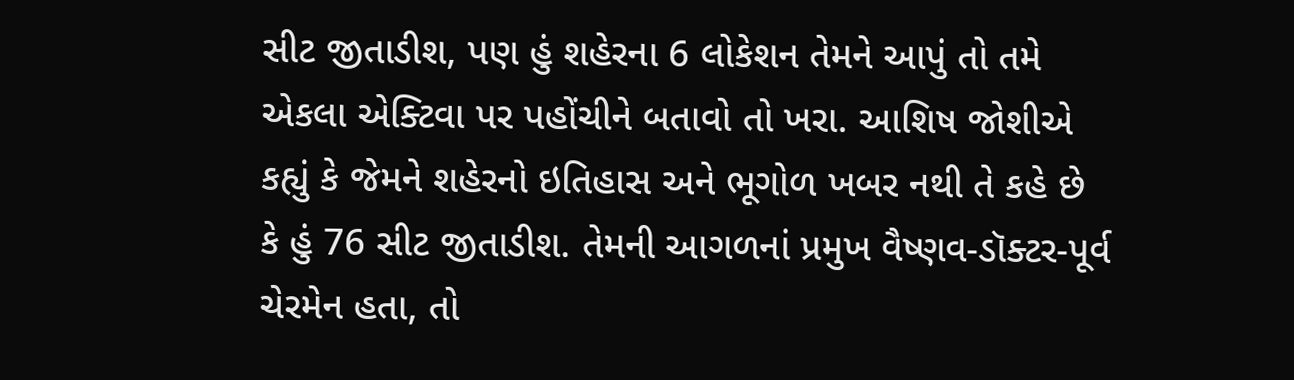સીટ જીતાડીશ, પણ હું શહેરના 6 લોકેશન તેમને આપું તો તમે એકલા એક્ટિવા પર પહોંચીને બતાવો તો ખરા. આશિષ જોશીએ કહ્યું કે જેમને શહેરનો ઇતિહાસ અને ભૂગોળ ખબર નથી તે કહે છે કે હું 76 સીટ જીતાડીશ. તેમની આગળનાં પ્રમુખ વૈષ્ણવ-ડૉક્ટર-પૂર્વ ચેરમેન હતા, તો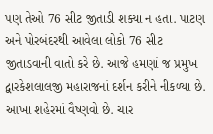પણ તેઓ 76 સીટ જીતાડી શક્યા ન હતા. પાટણ અને પોરબંદરથી આવેલા લોકો 76 સીટ જીતાડવાની વાતો કરે છે. આજે હમણાં જ પ્રમુખ દ્વારકેશલાલજી મહારાજનાં દર્શન કરીને નીકળ્યા છે. આખા શહેરમાં વૈષ્ણવો છે. ચાર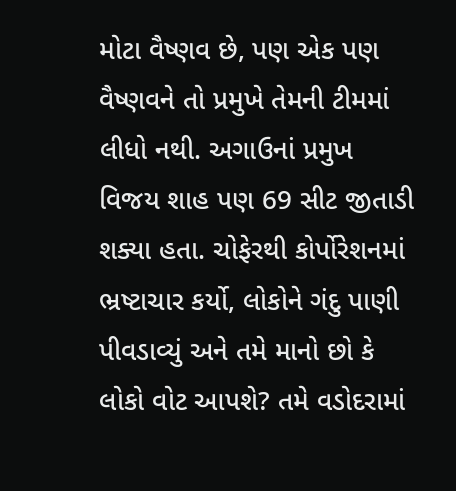મોટા વૈષ્ણવ છે, પણ એક પણ વૈષ્ણવને તો પ્રમુખે તેમની ટીમમાં લીધો નથી. અગાઉનાં પ્રમુખ વિજય શાહ પણ 69 સીટ જીતાડી શક્યા હતા. ચોફેરથી કોર્પોરેશનમાં ભ્રષ્ટાચાર કર્યો, લોકોને ગંદુ પાણી પીવડાવ્યું અને તમે માનો છો કે લોકો વોટ આપશે? તમે વડોદરામાં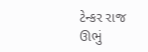ટેન્કર રાજ ઊભું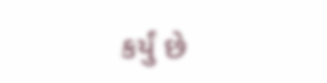કર્યું છે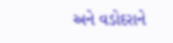અને વડોદરાને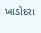ખાડોદરા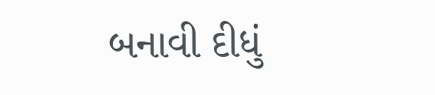બનાવી દીધું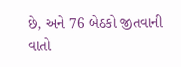છે, અને 76 બેઠકો જીતવાની વાતો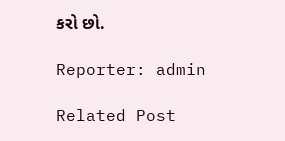કરો છો.

Reporter: admin

Related Post